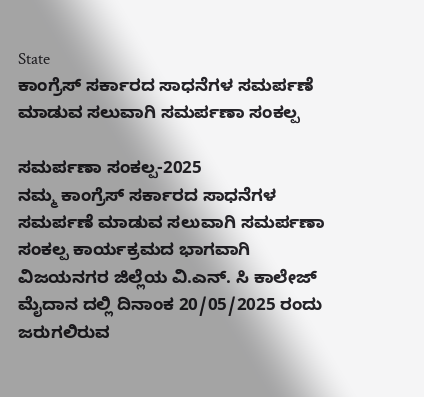State
ಕಾಂಗ್ರೆಸ್ ಸರ್ಕಾರದ ಸಾಧನೆಗಳ ಸಮರ್ಪಣೆ ಮಾಡುವ ಸಲುವಾಗಿ ಸಮರ್ಪಣಾ ಸಂಕಲ್ಪ

ಸಮರ್ಪಣಾ ಸಂಕಲ್ಪ-2025
ನಮ್ಮ ಕಾಂಗ್ರೆಸ್ ಸರ್ಕಾರದ ಸಾಧನೆಗಳ ಸಮರ್ಪಣೆ ಮಾಡುವ ಸಲುವಾಗಿ ಸಮರ್ಪಣಾ ಸಂಕಲ್ಪ ಕಾರ್ಯಕ್ರಮದ ಭಾಗವಾಗಿ ವಿಜಯನಗರ ಜಿಲ್ಲೆಯ ವಿ.ಎನ್. ಸಿ ಕಾಲೇಜ್ ಮೈದಾನ ದಲ್ಲಿ ದಿನಾಂಕ 20/05/2025 ರಂದು ಜರುಗಲಿರುವ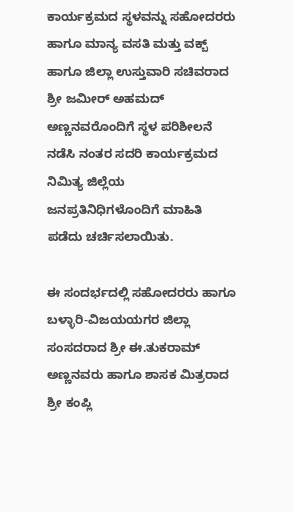ಕಾರ್ಯಕ್ರಮದ ಸ್ಥಳವನ್ನು ಸಹೋದರರು ಹಾಗೂ ಮಾನ್ಯ ವಸತಿ ಮತ್ತು ವಕ್ಬ್ ಹಾಗೂ ಜಿಲ್ಲಾ ಉಸ್ತುವಾರಿ ಸಚಿವರಾದ ಶ್ರೀ ಜಮೀರ್ ಅಹಮದ್ ಅಣ್ಣನವರೊಂದಿಗೆ ಸ್ಥಳ ಪರಿಶೀಲನೆ ನಡೆಸಿ ನಂತರ ಸದರಿ ಕಾರ್ಯಕ್ರಮದ ನಿಮಿತ್ಯ ಜಿಲ್ಲೆಯ ಜನಪ್ರತಿನಿಧಿಗಳೊಂದಿಗೆ ಮಾಹಿತಿ ಪಡೆದು ಚರ್ಚಿಸಲಾಯಿತು.

ಈ ಸಂದರ್ಭದಲ್ಲಿ ಸಹೋದರರು ಹಾಗೂ ಬಳ್ಳಾರಿ-ವಿಜಯಯಗರ ಜಿಲ್ಲಾ ಸಂಸದರಾದ ಶ್ರೀ ಈ.ತುಕರಾಮ್ ಅಣ್ಣನವರು ಹಾಗೂ ಶಾಸಕ ಮಿತ್ರರಾದ ಶ್ರೀ ಕಂಪ್ಲಿ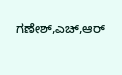ಗಣೇಶ್,ಎಚ್,ಆರ್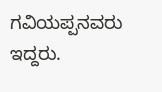ಗವಿಯಪ್ಪನವರು ಇದ್ದರು.